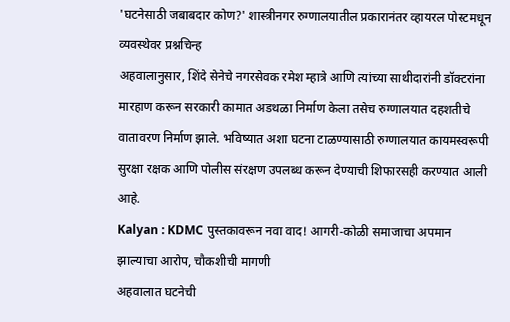'घटनेसाठी जबाबदार कोण?' शास्त्रीनगर रुग्णालयातील प्रकारानंतर व्हायरल पोस्टमधून व्यवस्थेवर प्रश्नचिन्ह
अहवालानुसार, शिंदे सेनेचे नगरसेवक रमेश म्हात्रे आणि त्यांच्या साथीदारांनी डॉक्टरांना मारहाण करून सरकारी कामात अडथळा निर्माण केला तसेच रुग्णालयात दहशतीचे वातावरण निर्माण झाले. भविष्यात अशा घटना टाळण्यासाठी रुग्णालयात कायमस्वरूपी सुरक्षा रक्षक आणि पोलीस संरक्षण उपलब्ध करून देण्याची शिफारसही करण्यात आली आहे.
Kalyan : KDMC पुस्तकावरून नवा वाद! आगरी-कोळी समाजाचा अपमान झाल्याचा आरोप, चौकशीची मागणी
अहवालात घटनेची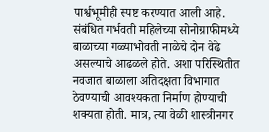पार्श्वभूमीही स्पष्ट करण्यात आली आहे. संबंधित गर्भवती महिलेच्या सोनोग्राफीमध्ये बाळाच्या गळ्याभोवती नाळेचे दोन वेढे असल्याचे आढळले होते. अशा परिस्थितीत नवजात बाळाला अतिदक्षता विभागात ठेवण्याची आवश्यकता निर्माण होण्याची शक्यता होती. मात्र, त्या वेळी शास्त्रीनगर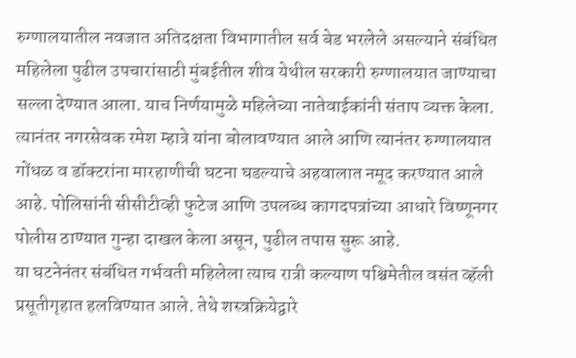रुग्णालयातील नवजात अतिदक्षता विभागातील सर्व बेड भरलेले असल्याने संबंधित महिलेला पुढील उपचारांसाठी मुंबईतील शीव येथील सरकारी रुग्णालयात जाण्याचा सल्ला देण्यात आला. याच निर्णयामुळे महिलेच्या नातेवाईकांनी संताप व्यक्त केला. त्यानंतर नगरसेवक रमेश म्हात्रे यांना बोलावण्यात आले आणि त्यानंतर रुग्णालयात गोंधळ व डॉक्टरांना मारहाणीची घटना घडल्याचे अहवालात नमूद करण्यात आले आहे. पोलिसांनी सीसीटीव्ही फुटेज आणि उपलब्ध कागदपत्रांच्या आधारे विष्णूनगर पोलीस ठाण्यात गुन्हा दाखल केला असून, पुढील तपास सुरू आहे.
या घटनेनंतर संबंधित गर्भवती महिलेला त्याच रात्री कल्याण पश्चिमेतील वसंत व्हॅली प्रसूतीगृहात हलविण्यात आले. तेथे शस्त्रक्रियेद्वारे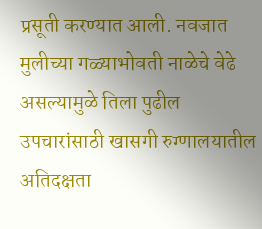प्रसूती करण्यात आली. नवजात मुलीच्या गळ्याभोवती नाळेचे वेढे असल्यामुळे तिला पुढील उपचारांसाठी खासगी रुग्णालयातील अतिदक्षता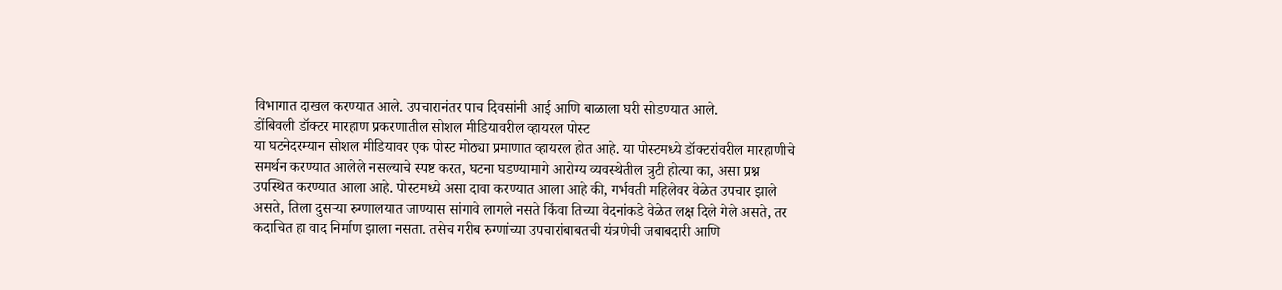विभागात दाखल करण्यात आले. उपचारानंतर पाच दिवसांनी आई आणि बाळाला घरी सोडण्यात आले.
डोंबिवली डॉक्टर मारहाण प्रकरणातील सोशल मीडियावरील व्हायरल पोस्ट
या घटनेदरम्यान सोशल मीडियावर एक पोस्ट मोठ्या प्रमाणात व्हायरल होत आहे. या पोस्टमध्ये डॉक्टरांवरील मारहाणीचे समर्थन करण्यात आलेले नसल्याचे स्पष्ट करत, घटना घडण्यामागे आरोग्य व्यवस्थेतील त्रुटी होत्या का, असा प्रश्न उपस्थित करण्यात आला आहे. पोस्टमध्ये असा दावा करण्यात आला आहे की, गर्भवती महिलेवर वेळेत उपचार झाले असते, तिला दुसऱ्या रुग्णालयात जाण्यास सांगावे लागले नसते किंवा तिच्या वेदनांकडे वेळेत लक्ष दिले गेले असते, तर कदाचित हा वाद निर्माण झाला नसता. तसेच गरीब रुग्णांच्या उपचारांबाबतची यंत्रणेची जबाबदारी आणि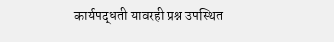कार्यपद्धती यावरही प्रश्न उपस्थित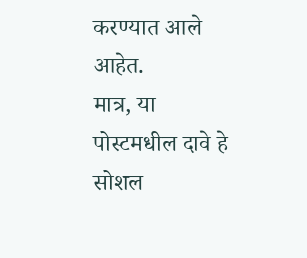करण्यात आले आहेत.
मात्र, या पोस्टमधील दावे हे सोशल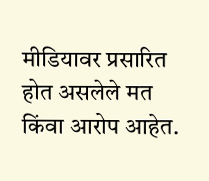मीडियावर प्रसारित होत असलेले मत किंवा आरोप आहेत.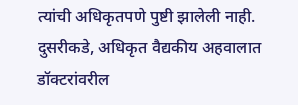त्यांची अधिकृतपणे पुष्टी झालेली नाही. दुसरीकडे, अधिकृत वैद्यकीय अहवालात डॉक्टरांवरील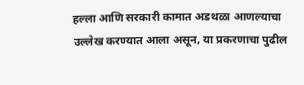हल्ला आणि सरकारी कामात अडथळा आणल्याचा उल्लेख करण्यात आला असून, या प्रकरणाचा पुढील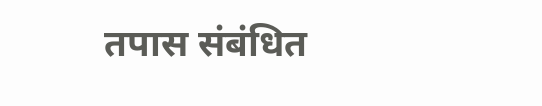तपास संबंधित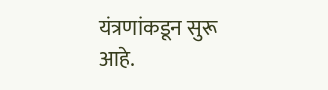यंत्रणांकडून सुरू आहे.